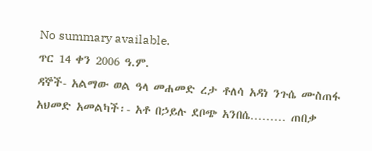No summary available.
ጥር 14 ቀን 2006 ዓ.ም.
ዳኞች- አልማው ወል ዓላ መሐመድ ረታ ቶለሳ አዳነ ንጉሴ ሙስጠፋ አህመድ አመልካች፡- አቶ በኃይሉ ደቦጭ አንበሴ……… ጠበቃ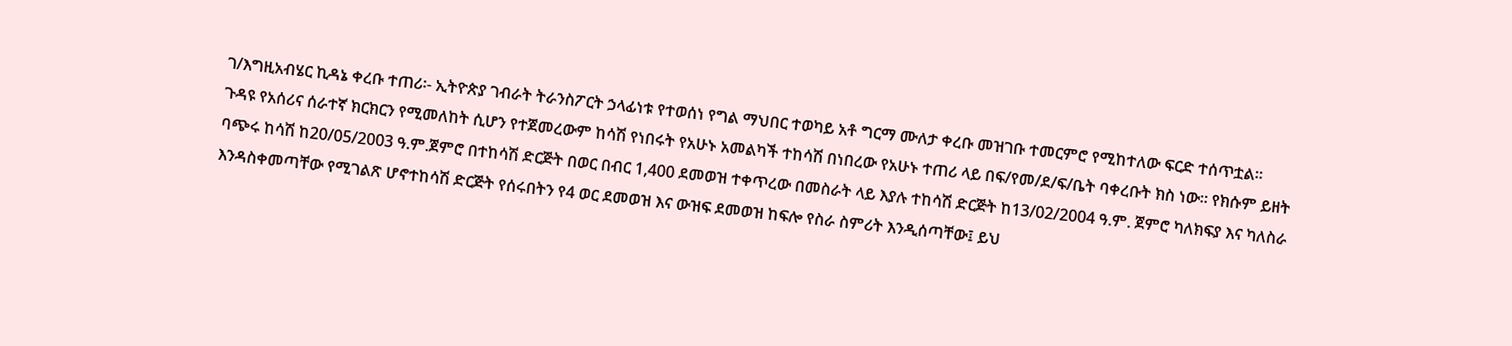ገ/እግዚአብሄር ኪዳኔ ቀረቡ ተጠሪ፡- ኢትዮጵያ ገብራት ትራንስፖርት ኃላፊነቱ የተወሰነ የግል ማህበር ተወካይ አቶ ግርማ ሙለታ ቀረቡ መዝገቡ ተመርምሮ የሚከተለው ፍርድ ተሰጥቷል።
ጉዳዩ የአሰሪና ሰራተኛ ክርክርን የሚመለከት ሲሆን የተጀመረውም ከሳሽ የነበሩት የአሁኑ አመልካች ተከሳሽ በነበረው የአሁኑ ተጠሪ ላይ በፍ/የመ/ደ/ፍ/ቤት ባቀረቡት ክስ ነው። የክሱም ይዘት ባጭሩ ከሳሽ ከ20/05/2003 ዓ.ም.ጀምሮ በተከሳሽ ድርጅት በወር በብር 1,400 ደመወዝ ተቀጥረው በመስራት ላይ እያሉ ተከሳሽ ድርጅት ከ13/02/2004 ዓ.ም. ጀምሮ ካለክፍያ እና ካለስራ እንዳስቀመጣቸው የሚገልጽ ሆኖተከሳሽ ድርጅት የሰሩበትን የ4 ወር ደመወዝ እና ውዝፍ ደመወዝ ከፍሎ የስራ ስምሪት እንዲሰጣቸው፤ ይህ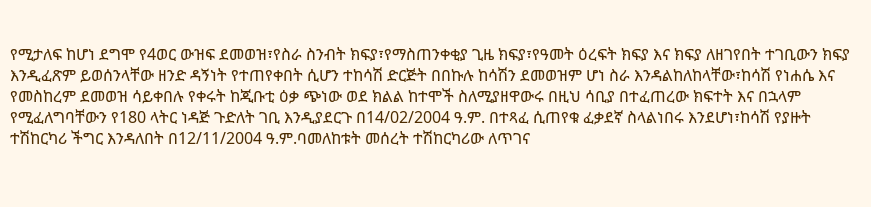የሚታለፍ ከሆነ ደግሞ የ4ወር ውዝፍ ደመወዝ፣የስራ ስንብት ክፍያ፣የማስጠንቀቂያ ጊዜ ክፍያ፣የዓመት ዕረፍት ክፍያ እና ክፍያ ለዘገየበት ተገቢውን ክፍያ እንዲፈጽም ይወሰንላቸው ዘንድ ዳኝነት የተጠየቀበት ሲሆን ተከሳሽ ድርጅት በበኩሉ ከሳሽን ደመወዝም ሆነ ስራ እንዳልከለከላቸው፣ከሳሽ የነሐሴ እና የመስከረም ደመወዝ ሳይቀበሉ የቀሩት ከጂቡቲ ዕቃ ጭነው ወደ ክልል ከተሞች ስለሚያዘዋውሩ በዚህ ሳቢያ በተፈጠረው ክፍተት እና በኋላም የሚፈለግባቸውን የ180 ላትር ነዳጅ ጉድለት ገቢ እንዲያደርጉ በ14/02/2004 ዓ.ም. በተጻፈ ሲጠየቁ ፈቃደኛ ስላልነበሩ እንደሆነ፣ከሳሽ የያዙት ተሽከርካሪ ችግር እንዳለበት በ12/11/2004 ዓ.ም.ባመለከቱት መሰረት ተሽከርካሪው ለጥገና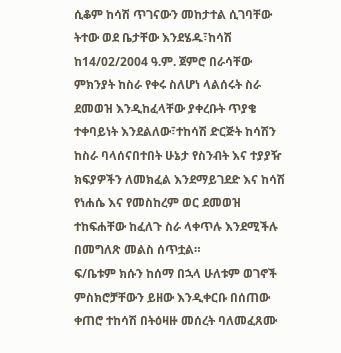ሲቆም ከሳሽ ጥገናውን መከታተል ሲገባቸው ትተው ወደ ቤታቸው እንደሄዱ፣ከሳሽ ከ14/02/2004 ዓ.ም. ጀምሮ በራሳቸው ምክንያት ከስራ የቀሩ ስለሆነ ላልሰሩት ስራ ደመወዝ እንዲከፈላቸው ያቀረቡት ጥያቄ ተቀባይነት እንደልለው፣ተከሳሽ ድርጅት ከሳሽን ከስራ ባላሰናበተበት ሁኔታ የስንብት እና ተያያዥ ክፍያዎችን ለመክፈል እንደማይገደድ እና ከሳሽ የነሐሴ እና የመስከረም ወር ደመወዝ ተከፍሐቸው ከፈለጉ ስራ ላቀጥሉ እንደሚችሉ በመግለጽ መልስ ሰጥቷል።
ፍ/ቤቱም ክሱን ከሰማ በኋላ ሁለቱም ወገኖች ምስክሮቻቸውን ይዘው እንዲቀርቡ በሰጠው ቀጠሮ ተከሳሽ በትዕዛዙ መሰረት ባለመፈጸሙ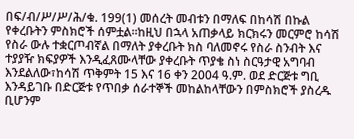በፍ/ብ/ሥ/ሥ/ሕ/ቁ. 199(1) መሰረት መብቱን በማለፍ በከሳሽ በኩል የቀረቡትን ምስክሮች ሰምቷል።ከዚህ በኋላ አጠቃላይ ክርክሩን መርምሮ ከሳሽ የስራ ውሉ ተቋርጦብኛል በማለት ያቀረቡት ክስ ባለመኖሩ የስራ ስንብት እና ተያያዥ ክፍያዎች እንዲፈጸሙላቸው ያቀረቡት ጥያቄ ስነ ስርዓታዊ አግባብ እንደልለው፣ከሳሽ ጥቅምት 15 እና 16 ቀን 2004 ዓ.ም. ወደ ድርጅቱ ግቢ እንዳይገቡ በድርጅቱ የጥበቃ ሰራተኞች መከልከላቸውን በምስክሮች ያስረዱ ቢሆንም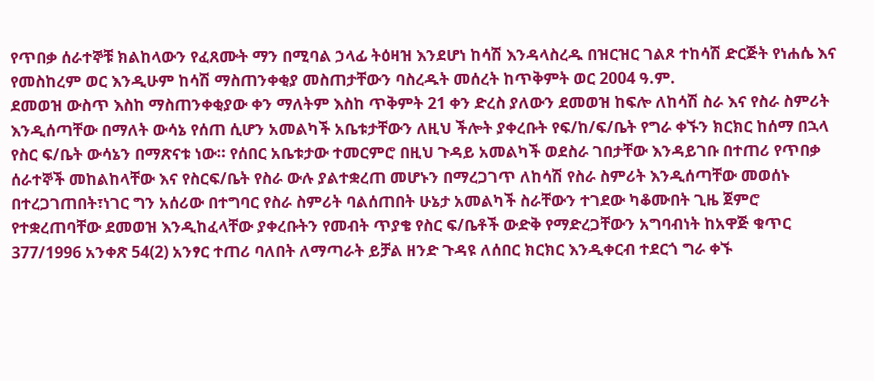የጥበቃ ሰራተኞቹ ክልከላውን የፈጸሙት ማን በሚባል ኃላፊ ትዕዛዝ እንደሆነ ከሳሽ እንዳላስረዱ በዝርዝር ገልጾ ተከሳሽ ድርጅት የነሐሴ እና የመስከረም ወር እንዲሁም ከሳሽ ማስጠንቀቂያ መስጠታቸውን ባስረዱት መሰረት ከጥቅምት ወር 2004 ዓ.ም.
ደመወዝ ውስጥ እስከ ማስጠንቀቂያው ቀን ማለትም እስከ ጥቅምት 21 ቀን ድረስ ያለውን ደመወዝ ከፍሎ ለከሳሽ ስራ እና የስራ ስምሪት እንዲሰጣቸው በማለት ውሳኔ የሰጠ ሲሆን አመልካች አቤቱታቸውን ለዚህ ችሎት ያቀረቡት የፍ/ከ/ፍ/ቤት የግራ ቀኙን ክርክር ከሰማ በኋላ የስር ፍ/ቤት ውሳኔን በማጽናቱ ነው። የሰበር አቤቱታው ተመርምሮ በዚህ ጉዳይ አመልካች ወደስራ ገበታቸው እንዳይገቡ በተጠሪ የጥበቃ ሰራተኞች መከልከላቸው እና የስርፍ/ቤት የስራ ውሉ ያልተቋረጠ መሆኑን በማረጋገጥ ለከሳሽ የስራ ስምሪት እንዲሰጣቸው መወሰኑ በተረጋገጠበት፣ነገር ግን አሰሪው በተግባር የስራ ስምሪት ባልሰጠበት ሁኔታ አመልካች ስራቸውን ተገደው ካቆሙበት ጊዜ ጀምሮ የተቋረጠባቸው ደመወዝ እንዲከፈላቸው ያቀረቡትን የመብት ጥያቄ የስር ፍ/ቤቶች ውድቅ የማድረጋቸውን አግባብነት ከአዋጅ ቁጥር 377/1996 አንቀጽ 54(2) አንፃር ተጠሪ ባለበት ለማጣራት ይቻል ዘንድ ጉዳዩ ለሰበር ክርክር እንዲቀርብ ተደርጎ ግራ ቀኙ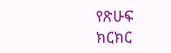የጽሁፍ ክርክር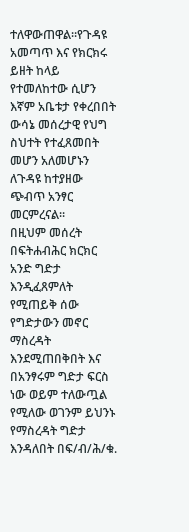ተለዋውጠዋል።የጉዳዩ አመጣጥ እና የክርክሩ ይዘት ከላይ የተመለከተው ሲሆን እኛም አቤቱታ የቀረበበት ውሳኔ መሰረታዊ የህግ ስህተት የተፈጸመበት መሆን አለመሆኑን ለጉዳዩ ከተያዘው ጭብጥ አንፃር መርምረናል።
በዚህም መሰረት በፍትሐብሕር ክርክር አንድ ግድታ እንዲፈጸምለት የሚጠይቅ ሰው የግድታውን መኖር ማስረዳት እንደሚጠበቅበት እና በአንፃሩም ግድታ ፍርስ ነው ወይም ተለውጧል የሚለው ወገንም ይህንኑ የማስረዳት ግድታ እንዳለበት በፍ/ብ/ሕ/ቁ.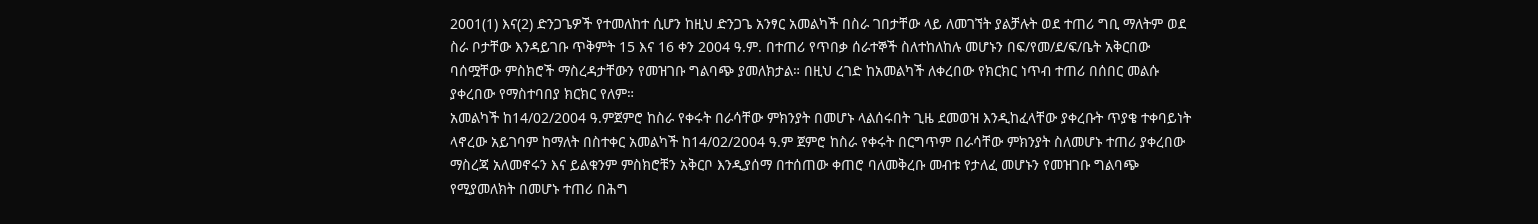2001(1) እና(2) ድንጋጌዎች የተመለከተ ሲሆን ከዚህ ድንጋጌ አንፃር አመልካች በስራ ገበታቸው ላይ ለመገኘት ያልቻሉት ወደ ተጠሪ ግቢ ማለትም ወደ ስራ ቦታቸው እንዳይገቡ ጥቅምት 15 እና 16 ቀን 2004 ዓ.ም. በተጠሪ የጥበቃ ሰራተኞች ስለተከለከሉ መሆኑን በፍ/የመ/ደ/ፍ/ቤት አቅርበው ባሰሟቸው ምስክሮች ማስረዳታቸውን የመዝገቡ ግልባጭ ያመለክታል። በዚህ ረገድ ከአመልካች ለቀረበው የክርክር ነጥብ ተጠሪ በሰበር መልሱ ያቀረበው የማስተባበያ ክርክር የለም።
አመልካች ከ14/02/2004 ዓ.ምጀምሮ ከስራ የቀሩት በራሳቸው ምክንያት በመሆኑ ላልሰሩበት ጊዜ ደመወዝ እንዲከፈላቸው ያቀረቡት ጥያቄ ተቀባይነት ላኖረው አይገባም ከማለት በስተቀር አመልካች ከ14/02/2004 ዓ.ም ጀምሮ ከስራ የቀሩት በርግጥም በራሳቸው ምክንያት ስለመሆኑ ተጠሪ ያቀረበው ማስረጃ አለመኖሩን እና ይልቁንም ምስክሮቹን አቅርቦ እንዲያሰማ በተሰጠው ቀጠሮ ባለመቅረቡ መብቱ የታለፈ መሆኑን የመዝገቡ ግልባጭ የሚያመለክት በመሆኑ ተጠሪ በሕግ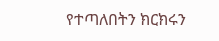የተጣለበትን ክርክሩን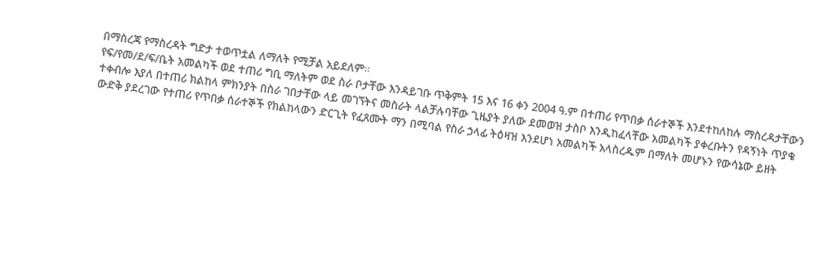በማስረጃ የማስረዳት ግድታ ተወጥቷል ለማለት የሚቻል አይደለም።
የፍ/የመ/ደ/ፍ/ቤት አመልካች ወደ ተጠሪ ግቢ ማለትም ወደ ስራ ቦታቸው እንዳይገቡ ጥቅምት 15 እና 16 ቀን 2004 ዓ.ም በተጠሪ የጥበቃ ሰራተኞች እንደተከለከሉ ማስረዳታቸውን ተቀብሎ እያለ በተጠሪ ክልከላ ምክንያት በስራ ገበታቸው ላይ መገኘትና መስራት ላልቻሉባቸው ጊዜያት ያለው ደመወዝ ታስቦ እንዲከፈላቸው አመልካች ያቀረቡትን የዳኝነት ጥያቄ ውድቅ ያደረገው የተጠሪ የጥበቃ ሰራተኞች የክልከላውን ድርጊት የፈጸሙት ማን በሚባል የስራ ኃላፊ ትዕዛዝ እንደሆነ አመልካች አላስረዱም በማለት መሆኑን የውሳኔው ይዘት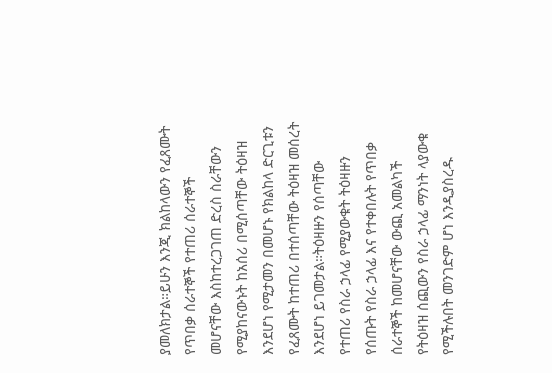ያመለክታል።ይሁን እንጂ ክልከላውን የፈጸሙት የጥበቃ ሰራተኞች የተጠሪ ሰራተኞች መሆናቸው እስከተረጋገጠ ድረስ ስራቸውን የሚያከናውኑት ከአሰሪ በሚሰጣቸው ትዕዛዝ እንደሆነ የሚታመን በመሆኑ የክልከላ ድርጊቱን የፈጸሙት ከተጠሪ በተሰጣቸው ትዕዛዝ መሰረት እንደሆነ ይገመታል።ትዕዛዙን የሰጣቸው የተጠሪ የስራ ኃላፊ የሚያውቁት ትዕዛዙን የሰጡት የስራ ኃላፊ እና የተቀበሉት የጥበቃ ሰራተኞች ከመሆናቸው ውጪ አመልካች የትዕዛዝ ሰጪውን የስራ ኃላፊ ማንነት ላያውቁ የሚችሉበት መንገድም ሆነ እንዲያስረዱ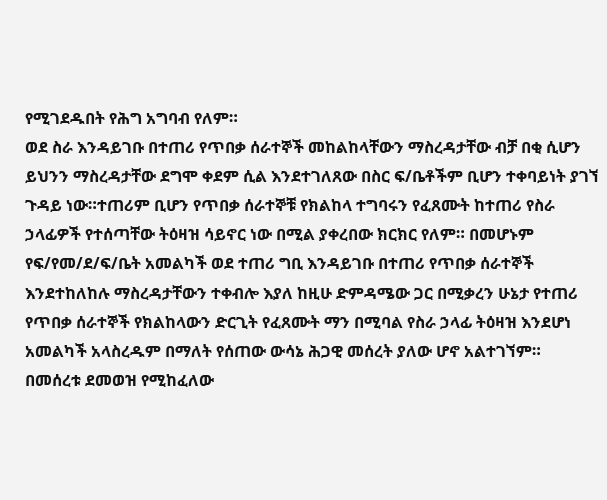የሚገደዱበት የሕግ አግባብ የለም።
ወደ ስራ እንዳይገቡ በተጠሪ የጥበቃ ሰራተኞች መከልከላቸውን ማስረዳታቸው ብቻ በቂ ሲሆን ይህንን ማስረዳታቸው ደግሞ ቀደም ሲል እንደተገለጸው በስር ፍ/ቤቶችም ቢሆን ተቀባይነት ያገኘ ጉዳይ ነው።ተጠሪም ቢሆን የጥበቃ ሰራተኞቹ የክልከላ ተግባሩን የፈጸሙት ከተጠሪ የስራ ኃላፊዎች የተሰጣቸው ትዕዛዝ ሳይኖር ነው በሚል ያቀረበው ክርክር የለም። በመሆኑም የፍ/የመ/ደ/ፍ/ቤት አመልካች ወደ ተጠሪ ግቢ እንዳይገቡ በተጠሪ የጥበቃ ሰራተኞች እንደተከለከሉ ማስረዳታቸውን ተቀብሎ እያለ ከዚሁ ድምዳሜው ጋር በሚቃረን ሁኔታ የተጠሪ የጥበቃ ሰራተኞች የክልከላውን ድርጊት የፈጸሙት ማን በሚባል የስራ ኃላፊ ትዕዛዝ እንደሆነ አመልካች አላስረዱም በማለት የሰጠው ውሳኔ ሕጋዊ መሰረት ያለው ሆኖ አልተገኘም።
በመሰረቱ ደመወዝ የሚከፈለው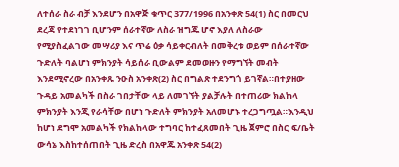ለተሰራ ስራ ብቻ እንደሆን በአዋጅ ቁጥር 377/1996 በአንቀጽ 54(1) ስር በመርህ ደረጃ የተደነገገ ቢሆንም ሰራተኛው ለስራ ዝግጁ ሆኖ እያለ ለስራው የሚያስፈልገው መሣሪያ እና ጥሬ ዕቃ ሳይቀርብለት በመቅረቱ ወይም በሰራተኛው ጉድለት ባልሆነ ምክንያት ሳይሰራ ቢውልም ደመወዙን የማግኘት መብት እንደሚኖረው በአንቀጹ ንዑስ አንቀጽ(2) ስር በግልጽ ተደንግጎ ይገኛል።በተያዘው ጉዳይ አመልካች በስራ ገበታቸው ላይ ለመገኘት ያልቻሉት በተጠሪው ክልከላ ምክንያት እንጂ የራሳቸው በሆነ ጉድለት ምክንያት አለመሆኑ ተረጋግጧል።እንዲህ ከሆነ ደግሞ አመልካች የክልከላው ተግባር ከተፈጸመበት ጊዜ ጀምሮ በስር ፍ/ቤት ውሳኔ እስከተሰጠበት ጊዜ ድረስ በአዋጁ አንቀጽ 54(2)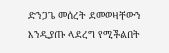ድንጋጌ መሰረት ደመወዛቸውን እንዲያጡ ላደረግ የሚችልበት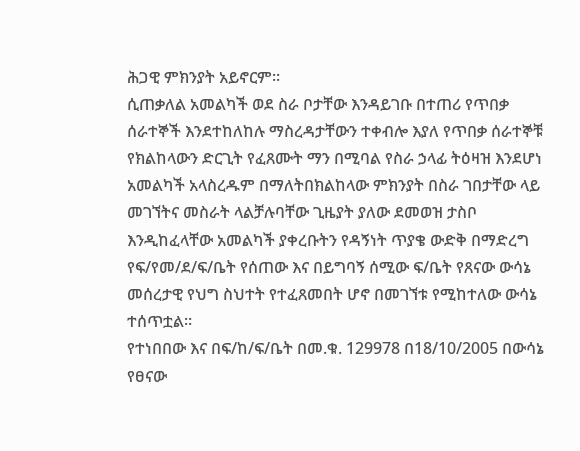ሕጋዊ ምክንያት አይኖርም።
ሲጠቃለል አመልካች ወደ ስራ ቦታቸው እንዳይገቡ በተጠሪ የጥበቃ ሰራተኞች እንደተከለከሉ ማስረዳታቸውን ተቀብሎ እያለ የጥበቃ ሰራተኞቹ የክልከላውን ድርጊት የፈጸሙት ማን በሚባል የስራ ኃላፊ ትዕዛዝ እንደሆነ አመልካች አላስረዱም በማለትበክልከላው ምክንያት በስራ ገበታቸው ላይ መገኘትና መስራት ላልቻሉባቸው ጊዜያት ያለው ደመወዝ ታስቦ እንዲከፈላቸው አመልካች ያቀረቡትን የዳኝነት ጥያቄ ውድቅ በማድረግ የፍ/የመ/ደ/ፍ/ቤት የሰጠው እና በይግባኝ ሰሚው ፍ/ቤት የጸናው ውሳኔ መሰረታዊ የህግ ስህተት የተፈጸመበት ሆኖ በመገኘቱ የሚከተለው ውሳኔ ተሰጥቷል።
የተነበበው እና በፍ/ከ/ፍ/ቤት በመ.ቁ. 129978 በ18/10/2005 በውሳኔ የፀናው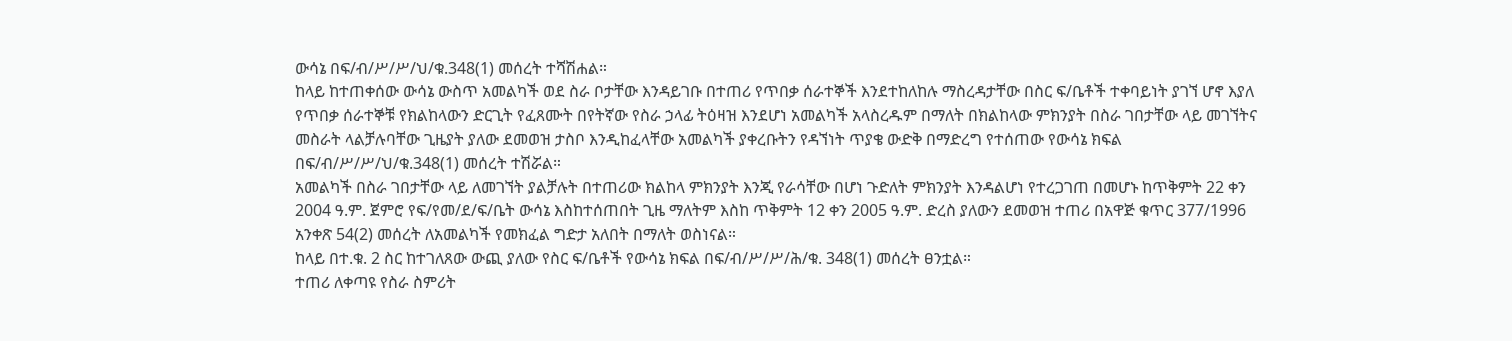ውሳኔ በፍ/ብ/ሥ/ሥ/ህ/ቁ.348(1) መሰረት ተሻሽሐል።
ከላይ ከተጠቀሰው ውሳኔ ውስጥ አመልካች ወደ ስራ ቦታቸው እንዳይገቡ በተጠሪ የጥበቃ ሰራተኞች እንደተከለከሉ ማስረዳታቸው በስር ፍ/ቤቶች ተቀባይነት ያገኘ ሆኖ እያለ የጥበቃ ሰራተኞቹ የክልከላውን ድርጊት የፈጸሙት በየትኛው የስራ ኃላፊ ትዕዛዝ እንደሆነ አመልካች አላስረዱም በማለት በክልከላው ምክንያት በስራ ገበታቸው ላይ መገኘትና መስራት ላልቻሉባቸው ጊዜያት ያለው ደመወዝ ታስቦ እንዲከፈላቸው አመልካች ያቀረቡትን የዳኘነት ጥያቄ ውድቅ በማድረግ የተሰጠው የውሳኔ ክፍል በፍ/ብ/ሥ/ሥ/ህ/ቁ.348(1) መሰረት ተሽሯል።
አመልካች በስራ ገበታቸው ላይ ለመገኘት ያልቻሉት በተጠሪው ክልከላ ምክንያት እንጂ የራሳቸው በሆነ ጉድለት ምክንያት እንዳልሆነ የተረጋገጠ በመሆኑ ከጥቅምት 22 ቀን 2004 ዓ.ም. ጀምሮ የፍ/የመ/ደ/ፍ/ቤት ውሳኔ እስከተሰጠበት ጊዜ ማለትም እስከ ጥቅምት 12 ቀን 2005 ዓ.ም. ድረስ ያለውን ደመወዝ ተጠሪ በአዋጅ ቁጥር 377/1996 አንቀጽ 54(2) መሰረት ለአመልካች የመክፈል ግድታ አለበት በማለት ወስነናል።
ከላይ በተ.ቁ. 2 ስር ከተገለጸው ውጪ ያለው የስር ፍ/ቤቶች የውሳኔ ክፍል በፍ/ብ/ሥ/ሥ/ሕ/ቁ. 348(1) መሰረት ፀንቷል።
ተጠሪ ለቀጣዩ የስራ ስምሪት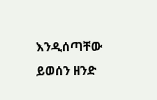እንዲሰጣቸው ይወሰን ዘንድ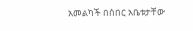አመልካች በሰበር አቤቱታቸው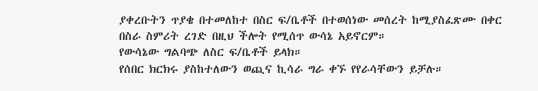ያቀረቡትን ጥያቄ በተመለከተ በስር ፍ/ቤቶች በተወሰነው መሰረት ከሚያስፈጽሙ በቀር በስራ ስምሪት ረገድ በዚህ ችሎት የሚሰጥ ውሳኔ አይኖርም።
የውሳኔው ግልባጭ ለስር ፍ/ቤቶች ይላክ።
የሰበር ክርክሩ ያስከተለውን ወጪና ኪሳራ ግራ ቀኙ የየራሳቸውን ይቻሉ።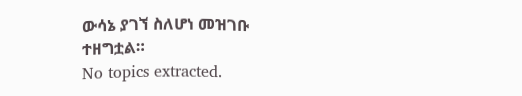ውሳኔ ያገኘ ስለሆነ መዝገቡ ተዘግቷል።
No topics extracted.